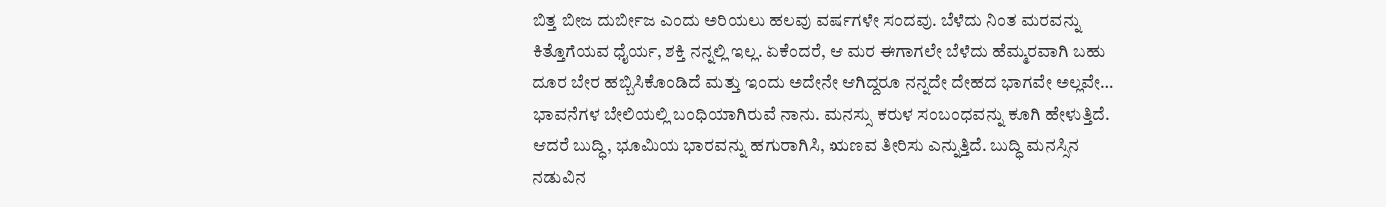ಬಿತ್ತ ಬೀಜ ದುರ್ಬೀಜ ಎಂದು ಅರಿಯಲು ಹಲವು ವರ್ಷಗಳೇ ಸಂದವು. ಬೆಳೆದು ನಿಂತ ಮರವನ್ನು ಕಿತ್ತೊಗೆಯವ ಧೈರ್ಯ, ಶಕ್ತಿ ನನ್ನಲ್ಲಿ ಇಲ್ಲ. ಏಕೆಂದರೆ, ಆ ಮರ ಈಗಾಗಲೇ ಬೆಳೆದು ಹೆಮ್ಮರವಾಗಿ ಬಹು ದೂರ ಬೇರ ಹಬ್ಬಿಸಿಕೊಂಡಿದೆ ಮತ್ತು ಇಂದು ಅದೇನೇ ಆಗಿದ್ದರೂ ನನ್ನದೇ ದೇಹದ ಭಾಗವೇ ಅಲ್ಲವೇ…
ಭಾವನೆಗಳ ಬೇಲಿಯಲ್ಲಿ ಬಂಧಿಯಾಗಿರುವೆ ನಾನು. ಮನಸ್ಸು ಕರುಳ ಸಂಬಂಧವನ್ನು ಕೂಗಿ ಹೇಳುತ್ತಿದೆ. ಆದರೆ ಬುದ್ಧಿ, ಭೂಮಿಯ ಭಾರವನ್ನು ಹಗುರಾಗಿಸಿ, ಋಣವ ತೀರಿಸು ಎನ್ನುತ್ತಿದೆ. ಬುದ್ಧಿ ಮನಸ್ಸಿನ ನಡುವಿನ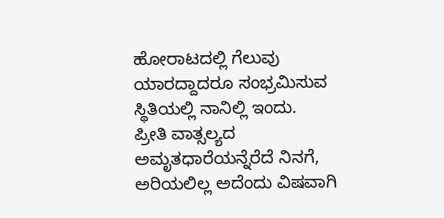ಹೋರಾಟದಲ್ಲಿ ಗೆಲುವು ಯಾರದ್ದಾದರೂ ಸಂಭ್ರಮಿಸುವ ಸ್ಥಿತಿಯಲ್ಲಿ ನಾನಿಲ್ಲಿ ಇಂದು.
ಪ್ರೀತಿ ವಾತ್ಸಲ್ಯದ ಅಮೃತಧಾರೆಯನ್ನೆರೆದೆ ನಿನಗೆ, ಅರಿಯಲಿಲ್ಲ ಅದೆಂದು ವಿಷವಾಗಿ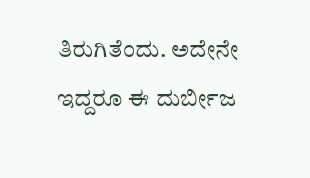ತಿರುಗಿತೆಂದು. ಅದೇನೇ ಇದ್ದರೂ ಈ ದುರ್ಬೀಜ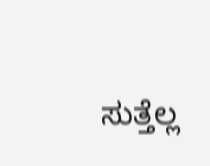ಸುತ್ತೆಲ್ಲ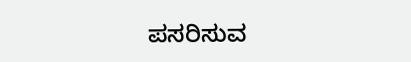ಪಸರಿಸುವ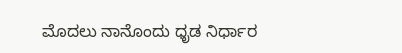ಮೊದಲು ನಾನೊಂದು ಧೃಡ ನಿರ್ಧಾರ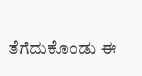ತೆಗೆದುಕೊಂಡು ಈ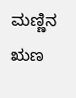ಮಣ್ಣಿನ ಋಣ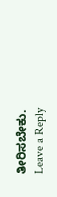ತೀರಿಸಬೇಕು.
Leave a Reply